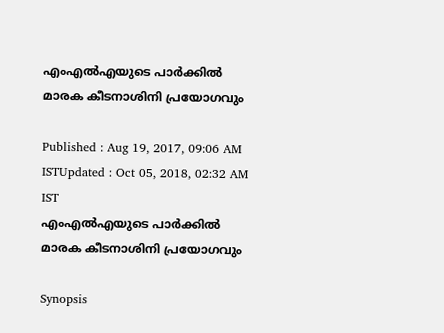എംഎല്‍എയുടെ പാര്‍ക്കില്‍ മാരക കീടനാശിനി പ്രയോഗവും

Published : Aug 19, 2017, 09:06 AM ISTUpdated : Oct 05, 2018, 02:32 AM IST
എംഎല്‍എയുടെ പാര്‍ക്കില്‍ മാരക കീടനാശിനി പ്രയോഗവും

Synopsis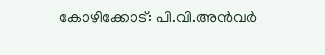കോഴിക്കോട്: പി.വി.അന്‍വര്‍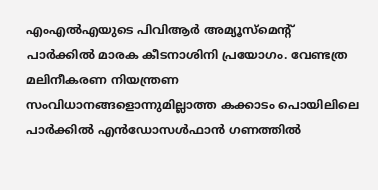എംഎല്‍എയുടെ പിവിആര്‍ അമ്യൂസ്‌മെന്റ് പാര്‍ക്കില്‍ മാരക കീടനാശിനി പ്രയോഗം. വേണ്ടത്ര മലിനീകരണ നിയന്ത്രണ സംവിധാനങ്ങളൊന്നുമില്ലാത്ത കക്കാടം പൊയിലിലെ പാര്‍ക്കില്‍ എന്‍ഡോസള്‍ഫാന്‍ ഗണത്തില്‍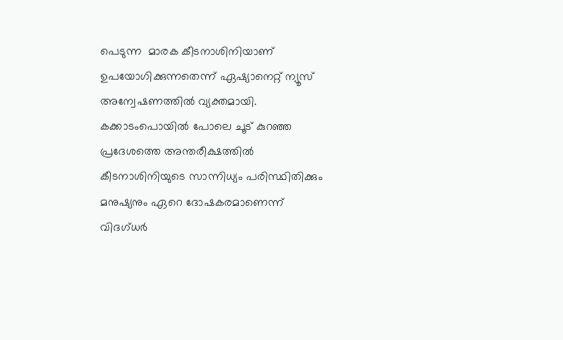പെടുന്ന  മാരക കീടനാശിനിയാണ് ഉപയോഗിക്കുന്നതെന്ന് ഏഷ്യാനെറ്റ് ന്യൂസ് അന്വേഷണത്തില്‍ വ്യക്തമായി. കക്കാടംപൊയില്‍ പോലെ ചൂട് കുറഞ്ഞ പ്രദേശത്തെ അന്തരീക്ഷത്തില്‍ കീടനാശിനിയുടെ സാന്നിധ്യം പരിസ്ഥിതിക്കും മനുഷ്യനും ഏറെ ദോഷകരമാണെന്ന്  വിദഗ്ധര്‍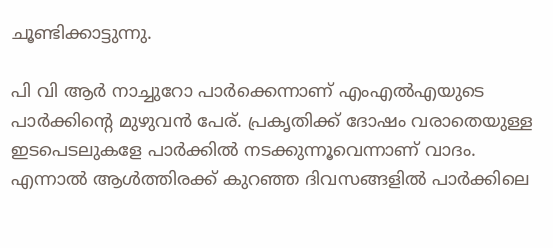ചൂണ്ടിക്കാട്ടുന്നു.

പി വി ആര്‍ നാച്ചുറോ പാര്‍ക്കെന്നാണ് എംഎല്‍എയുടെ പാര്‍ക്കിന്റെ മുഴുവന്‍ പേര്. പ്രകൃതിക്ക് ദോഷം വരാതെയുള്ള ഇടപെടലുകളേ പാര്‍ക്കില്‍ നടക്കുന്നൂവെന്നാണ് വാദം. എന്നാല്‍ ആള്‍ത്തിരക്ക് കുറഞ്ഞ ദിവസങ്ങളില്‍ പാര്‍ക്കിലെ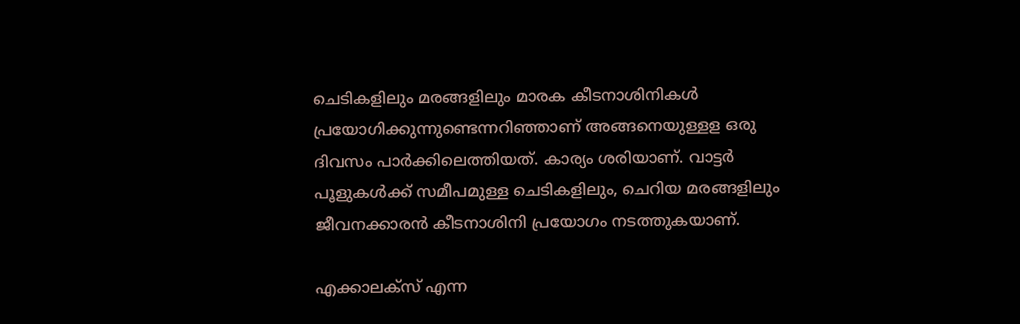ചെടികളിലും മരങ്ങളിലും മാരക കീടനാശിനികള്‍ പ്രയോഗിക്കുന്നുണ്ടെന്നറിഞ്ഞാണ് അങ്ങനെയുള്ളള ഒരു ദിവസം പാര്‍ക്കിലെത്തിയത്. കാര്യം ശരിയാണ്. വാട്ടര്‍ പൂളുകള്‍ക്ക് സമീപമുള്ള ചെടികളിലും, ചെറിയ മരങ്ങളിലും ജീവനക്കാരന്‍ കീടനാശിനി പ്രയോഗം നടത്തുകയാണ്.

എക്കാലക്‌സ് എന്ന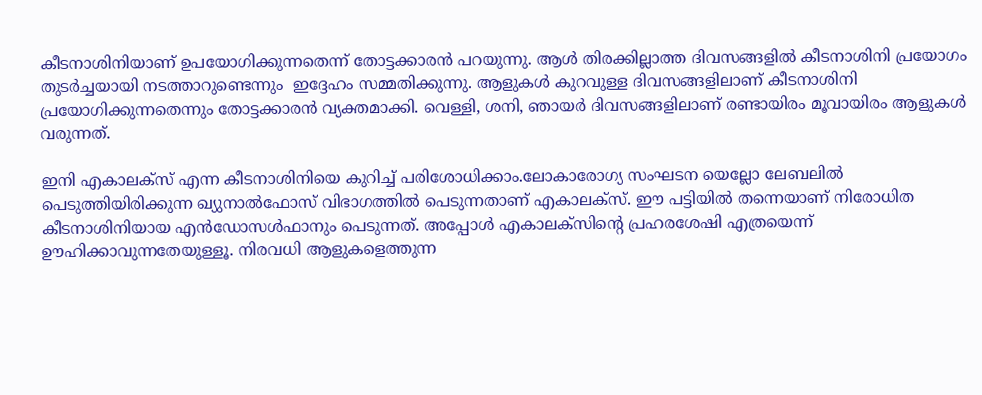കീടനാശിനിയാണ് ഉപയോഗിക്കുന്നതെന്ന് തോട്ടക്കാരന്‍ പറയുന്നു. ആള്‍ തിരക്കില്ലാത്ത ദിവസങ്ങളില്‍ കീടനാശിനി പ്രയോഗം തുടര്‍ച്ചയായി നടത്താറുണ്ടെന്നും  ഇദ്ദേഹം സമ്മതിക്കുന്നു. ആളുകള്‍ കുറവുള്ള ദിവസങ്ങളിലാണ് കീടനാശിനി പ്രയോഗിക്കുന്നതെന്നും തോട്ടക്കാരന്‍ വ്യക്തമാക്കി. വെള്ളി, ശനി, ഞായര്‍ ദിവസങ്ങളിലാണ് രണ്ടായിരം മൂവായിരം ആളുകള്‍ വരുന്നത്.

ഇനി എകാലക്‌സ് എന്ന കീടനാശിനിയെ കുറിച്ച് പരിശോധിക്കാം.ലോകാരോഗ്യ സംഘടന യെല്ലോ ലേബലില്‍ പെടുത്തിയിരിക്കുന്ന ഖ്യുനാല്‍ഫോസ് വിഭാഗത്തില്‍ പെടുന്നതാണ് എകാലക്‌സ്. ഈ പട്ടിയില്‍ തന്നെയാണ് നിരോധിത കീടനാശിനിയായ എന്‍ഡോസള്‍ഫാനും പെടുന്നത്. അപ്പോള്‍ എകാലക്‌സിന്റെ പ്രഹരശേഷി എത്രയെന്ന് ഊഹിക്കാവുന്നതേയുള്ളൂ. നിരവധി ആളുകളെത്തുന്ന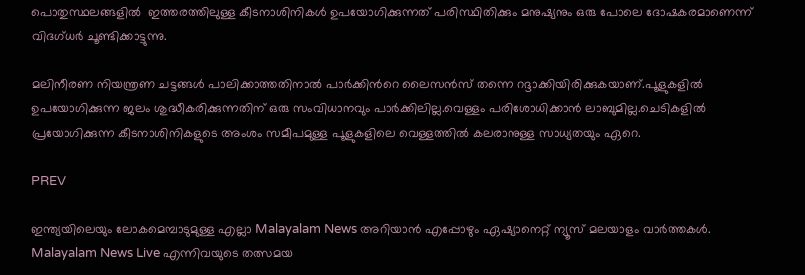പൊതുസ്ഥലങ്ങളില്‍  ഇത്തരത്തിലുള്ള കീടനാശിനികള്‍ ഉപയോഗിക്കുന്നത് പരിസ്ഥിതിക്കും മനുഷ്യനും ഒരു പോലെ ദോഷകരമാണെന്ന് വിദഗ്ധര്‍ ചൂണ്ടിക്കാട്ടുന്നു.

മലിനീരണ നിയന്ത്രണ ചട്ടങ്ങള്‍ പാലിക്കാത്തതിനാല്‍ പാര്‍ക്കിന്‍റെ ലൈസന്‍സ് തന്നെ റദ്ദാക്കിയിരിക്കുകയാണ്.പൂളുകളില്‍ ഉപയോഗിക്കുന്ന ജലം ശുദ്ധീകരിക്കുന്നതിന് ഒരു സംവിധാനവും പാര്‍ക്കിലില്ല.വെള്ളം പരിശോധിക്കാന്‍ ലാബുമില്ല.ചെടികളില്‍ പ്രയോഗിക്കുന്ന കീടനാശിനികളുടെ അംശം സമീപമുള്ള പൂളുകളിലെ വെള്ളത്തില്‍ കലരാനുള്ള സാധ്യതയും ഏറെ.

PREV

ഇന്ത്യയിലെയും ലോകമെമ്പാടുമുള്ള എല്ലാ Malayalam News അറിയാൻ എപ്പോഴും ഏഷ്യാനെറ്റ് ന്യൂസ് മലയാളം വാർത്തകൾ. Malayalam News Live എന്നിവയുടെ തത്സമയ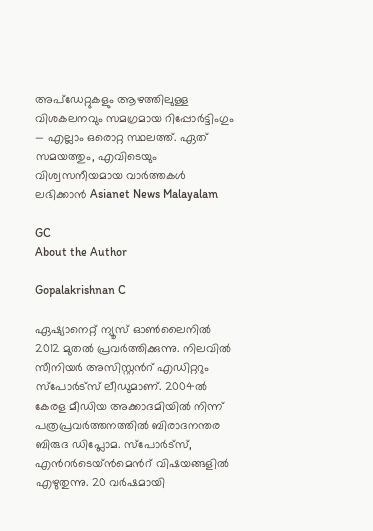അപ്‌ഡേറ്റുകളും ആഴത്തിലുള്ള വിശകലനവും സമഗ്രമായ റിപ്പോർട്ടിംഗും — എല്ലാം ഒരൊറ്റ സ്ഥലത്ത്. ഏത് സമയത്തും, എവിടെയും വിശ്വസനീയമായ വാർത്തകൾ ലഭിക്കാൻ Asianet News Malayalam

GC
About the Author

Gopalakrishnan C

ഏഷ്യാനെറ്റ് ന്യൂസ് ഓണ്‍ലൈനില്‍ 2012 മുതല്‍ പ്രവര്‍ത്തിക്കുന്നു. നിലവില്‍ സീനിയര്‍ അസിസ്റ്റന്‍റ് എഡിറ്ററും സ്പോർട്സ് ലീഡുമാണ്. 2004ൽ കേരള മീഡിയ അക്കാദമിയില്‍ നിന്ന് പത്രപ്രവര്‍ത്തനത്തില്‍ ബിരാദനന്തര ബിരുദ ഡിപ്ലോമ. സ്പോര്‍ട്സ്, എന്‍റര്‍ടെയ്ൻമെന്‍റ് വിഷയങ്ങളില്‍ എഴുതുന്നു. 20 വര്‍ഷമായി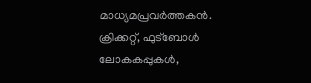മാധ്യമപ്രവര്‍ത്തകൻ. ക്രിക്കറ്റ്, ഫുട്ബോള്‍ ലോകകപ്പുകൾ,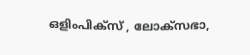ഒളിംപിക്സ് , ലോക്സഭാ,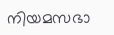നിയമസഭാ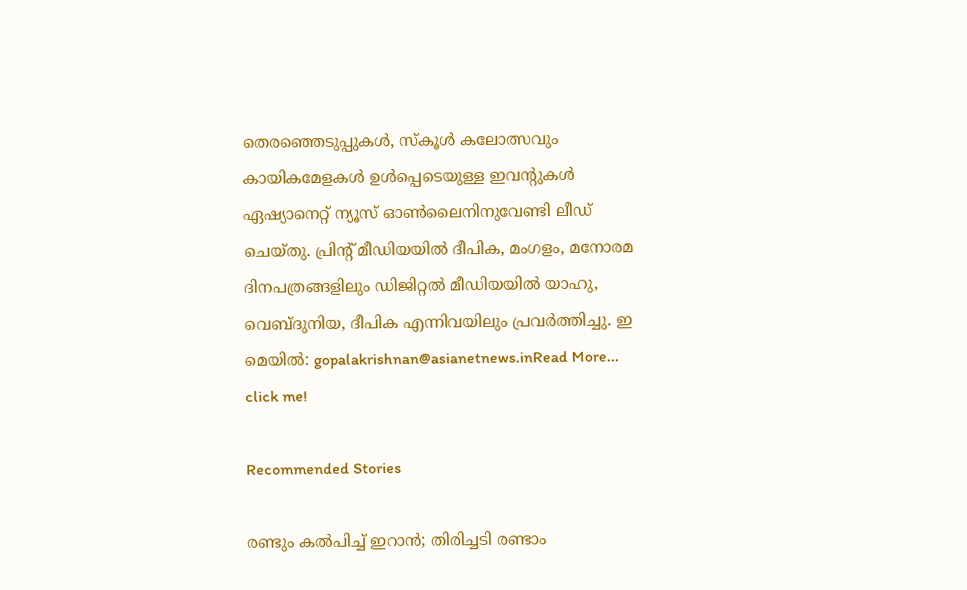തെരഞ്ഞെടുപ്പുകള്‍, സ്കൂള്‍ കലോത്സവും കായികമേളകള്‍ ഉള്‍പ്പെടെയുള്ള ഇവന്‍റുകള്‍ ഏഷ്യാനെറ്റ് ന്യൂസ് ഓണ്‍ലൈനിനുവേണ്ടി ലീഡ് ചെയ്തു. പ്രിന്‍റ് മീഡിയയില്‍ ദീപിക, മംഗളം, മനോരമ ദിനപത്രങ്ങളിലും ഡിജിറ്റൽ മീഡിയയില്‍ യാഹു, വെബ്ദുനിയ, ദീപിക എന്നിവയിലും പ്രവര്‍ത്തിച്ചു. ഇ മെയില്‍: gopalakrishnan@asianetnews.inRead More...
click me!

Recommended Stories

രണ്ടും കൽപിച്ച് ഇറാൻ; തിരിച്ചടി രണ്ടാം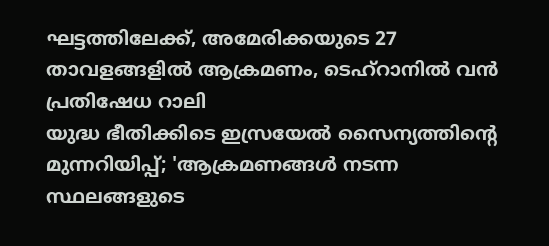ഘട്ടത്തിലേക്ക്, അമേരിക്കയുടെ 27 താവളങ്ങളിൽ ആക്രമണം, ടെഹ്റാനിൽ വൻ പ്രതിഷേധ റാലി
യുദ്ധ ഭീതിക്കിടെ ഇസ്രയേൽ സൈന്യത്തിൻ്റെ മുന്നറിയിപ്പ്; 'ആക്രമണങ്ങൾ നടന്ന സ്ഥലങ്ങളുടെ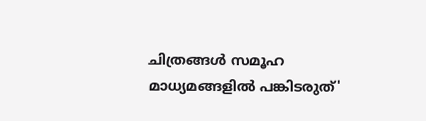ചിത്രങ്ങൾ സമൂഹ മാധ്യമങ്ങളിൽ പങ്കിടരുത്'